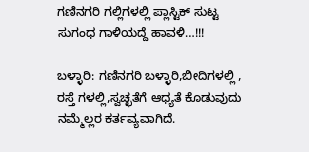ಗಣಿನಗರಿ ಗಲ್ಲಿಗಳಲ್ಲಿ ಪ್ಲಾಸ್ಟಿಕ್ ಸುಟ್ಟ ಸುಗಂಧ ಗಾಳಿಯದ್ದೆ ಹಾವಳಿ…!!!

ಬಳ್ಳಾರಿ: ಗಣಿನಗರಿ ಬಳ್ಳಾರಿ,ಬೀದಿಗಳಲ್ಲಿ , ರಸ್ತೆ ಗಳಲ್ಲಿ,ಸ್ವಚ್ಛತೆಗೆ ಆಧ್ಯತೆ ಕೊಡುವುದು ನಮ್ಮೆಲ್ಲರ ಕರ್ತವ್ಯವಾಗಿದೆ.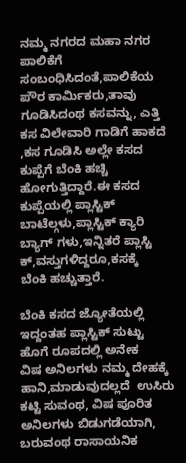ನಮ್ಮ ನಗರದ ಮಹಾ ನಗರ ಪಾಲಿಕೆಗೆ ಸಂಬಂಧಿಸಿದಂತೆ,ಪಾಲಿಕೆಯ ಪೌರ ಕಾರ್ಮಿಕರು,ತಾವು ಗೂಡಿಸಿದಂಥ ಕಸವನ್ನು, ಎತ್ತಿ ಕಸ ವಿಲೇವಾರಿ ಗಾಡಿಗೆ ಹಾಕದೆ ,ಕಸ ಗೂಡಿಸಿ ಅಲ್ಲೇ ಕಸದ ಕುಪ್ಪೆಗೆ ಬೆಂಕಿ ಹಚ್ಚಿ
ಹೋಗುತ್ತಿದ್ದಾರೆ.ಈ ಕಸದ ಕುಪ್ಪೆಯಲ್ಲಿ ಪ್ಲಾಸ್ಟಿಕ್ ಬಾಟೆಲ್ಗಳು,ಪ್ಲಾಸ್ಟಿಕ್ ಕ್ಯಾರಿ ಬ್ಯಾಗ್ ಗಳು,ಇನ್ನಿತರೆ ಪ್ಲಾಸ್ಟಿ ಕ್,ವಸ್ತುಗಳಿದ್ದರೂ,ಕಸಕ್ಕೆ
ಬೆಂಕಿ ಹಚ್ಚುತ್ತಾರೆ.

ಬೆಂಕಿ ಕಸದ ಜ್ಯೋತೆಯಲ್ಲಿ ಇದ್ದಂತಹ ಪ್ಲಾಸ್ಟಿಕ್ ಸುಟ್ಟು ಹೊಗೆ ರೂಪದಲ್ಲಿ ಅನೇಕ
ವಿಷ ಅನಿಲಗಳು ನಮ್ಮ ದೇಹಕ್ಕೆ ಹಾನಿ,ಮಾಡುವುದಲ್ಲದೆ  ಉಸಿರು ಕಟ್ಟಿ ಸುವಂಥ, ವಿಷ ಪೂರಿತ ಅನಿಲಗಳು ಬಿಡುಗಡೆಯಾಗಿ, ಬರುವಂಥ ರಾಸಾಯನಿಕ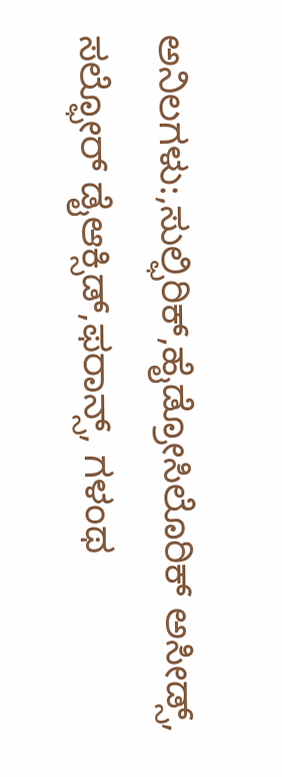ಅನಿಲಗಳು:,ಸುಲ್ಫಿರಿಕ್,ಹೈಡ್ರೋಸಿಲೊರಿಕ್ ಅಸೀಡ್ಸ್, ಸಲ್ಫೋರ್ ಡೈಆಕ್ಸಿಡ್,ಫರಾನ್ಸ್, ಗಳಂಥ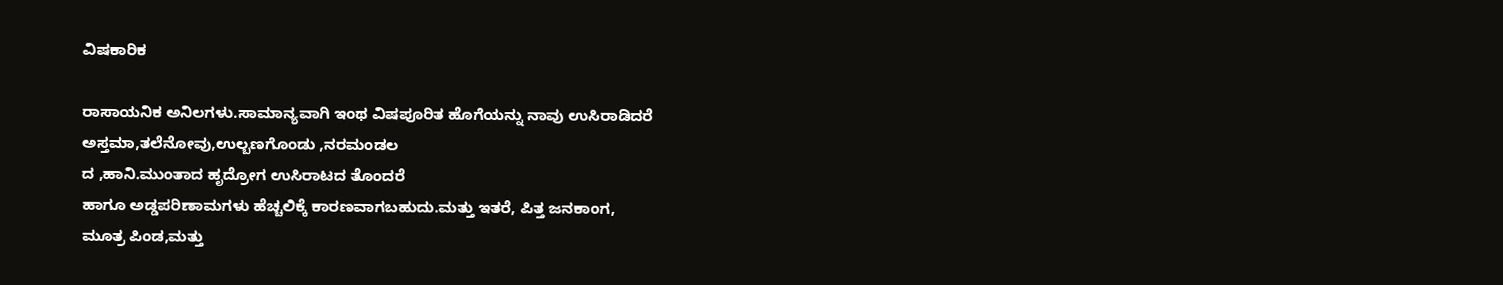ವಿಷಕಾರಿಕ

ರಾಸಾಯನಿಕ ಅನಿಲಗಳು.ಸಾಮಾನ್ಯವಾಗಿ ಇಂಥ ವಿಷಪೂರಿತ ಹೊಗೆಯನ್ನು ನಾವು ಉಸಿರಾಡಿದರೆ
ಅಸ್ತಮಾ,ತಲೆನೋವು,ಉಲ್ಬಣಗೊಂಡು ,ನರಮಂಡಲ
ದ ,ಹಾನಿ.ಮುಂತಾದ ಹೃದ್ರೋಗ ಉಸಿರಾಟದ ತೊಂದರೆ
ಹಾಗೂ ಅಡ್ಡಪರಿಣಾಮಗಳು ಹೆಚ್ಚಲಿಕ್ಕೆ ಕಾರಣವಾಗಬಹುದು.ಮತ್ತು ಇತರೆ, ಪಿತ್ತ ಜನಕಾಂಗ,
ಮೂತ್ರ ಪಿಂಡ,ಮತ್ತು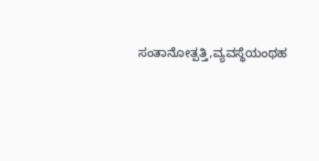ಸಂತಾನೋತ್ಪತ್ತಿ,ವ್ಯವಸ್ಥೆಯಂಥಹ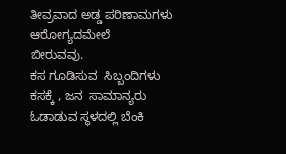ತೀವ್ರವಾದ ಅಡ್ಡ ಪರಿಣಾಮಗಳು ಆರೋಗ್ಯದಮೇಲೆ
ಬೀರುವವು.
ಕಸ ಗೂಡಿಸುವ  ಸಿಬ್ಬಂದಿಗಳು  ಕಸಕ್ಕೆ , ಜನ  ಸಾಮಾನ್ಯರು ಓಡಾಡುವ ಸ್ಥಳದಲ್ಲಿ ಬೆಂಕಿ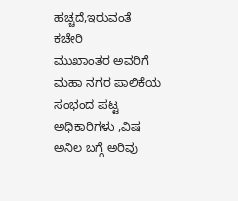ಹಚ್ಚದೆ,ಇರುವಂತೆ ಕಚೇರಿ
ಮುಖಾಂತರ ಅವರಿಗೆ ಮಹಾ ನಗರ ಪಾಲಿಕೆಯ ಸಂಭಂದ ಪಟ್ಟ ಅಧಿಕಾರಿಗಳು ,ವಿಷ ಅನಿಲ ಬಗ್ಗೆ ಅರಿವು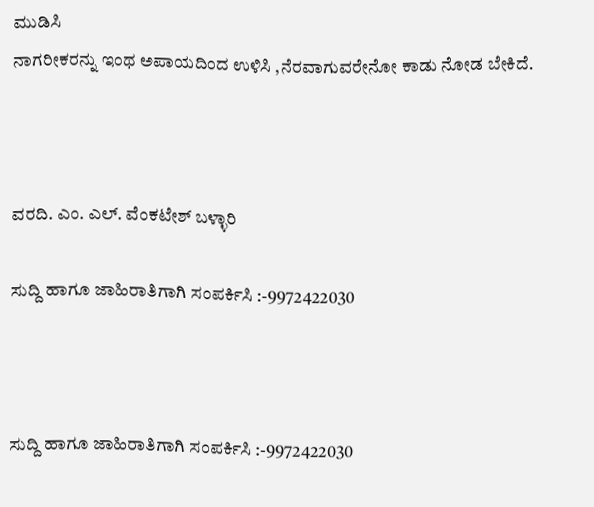ಮುಡಿಸಿ
ನಾಗರೀಕರನ್ನು ಇಂಥ ಅಪಾಯದಿಂದ ಉಳಿಸಿ ,ನೆರವಾಗುವರೇನೋ ಕಾಡು ನೋಡ ಬೇಕಿದೆ.



ವರದಿ. ಎಂ. ಎಲ್. ವೆಂಕಟೇಶ್ ಬಳ್ಳಾರಿ

ಸುದ್ದಿ ಹಾಗೂ ಜಾಹಿರಾತಿಗಾಗಿ ಸಂಪರ್ಕಿಸಿ :-9972422030



ಸುದ್ದಿ ಹಾಗೂ ಜಾಹಿರಾತಿಗಾಗಿ ಸಂಪರ್ಕಿಸಿ :-9972422030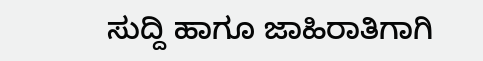ಸುದ್ದಿ ಹಾಗೂ ಜಾಹಿರಾತಿಗಾಗಿ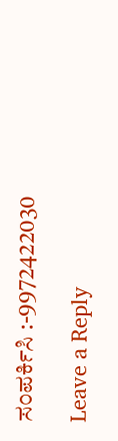ಸಂಪರ್ಕಿಸಿ :-9972422030

Leave a Reply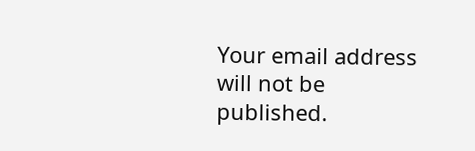Your email address will not be published.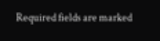Required fields are marked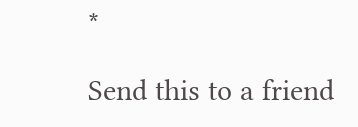*

Send this to a friend